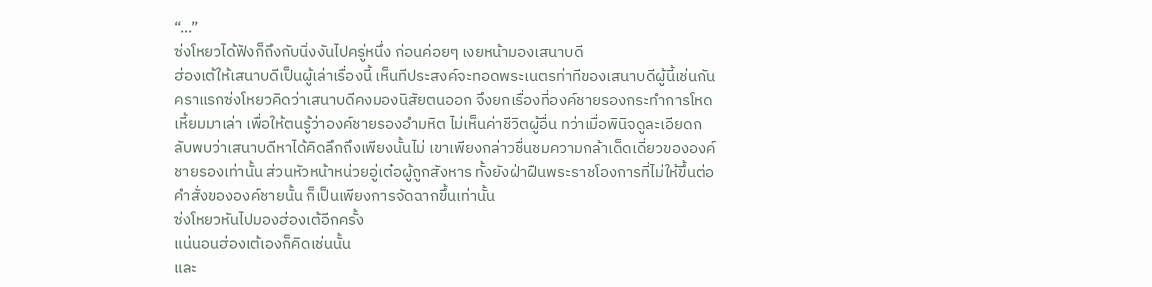“…”
ซ่งโหยวได้ฟังก็ถึงกับนิ่งงันไปครู่หนึ่ง ก่อนค่อยๆ เงยหน้ามองเสนาบดี
ฮ่องเต้ให้เสนาบดีเป็นผู้เล่าเรื่องนี้ เห็นทีประสงค์จะทอดพระเนตรท่าทีของเสนาบดีผู้นี้เช่นกัน
คราแรกซ่งโหยวคิดว่าเสนาบดีคงมองนิสัยตนออก จึงยกเรื่องที่องค์ชายรองกระทำการโหดเหี้ยมมาเล่า เพื่อให้ตนรู้ว่าองค์ชายรองอำมหิต ไม่เห็นค่าชีวิตผู้อื่น ทว่าเมื่อพินิจดูละเอียดกลับพบว่าเสนาบดีหาได้คิดลึกถึงเพียงนั้นไม่ เขาเพียงกล่าวชื่นชมความกล้าเด็ดเดี่ยวขององค์ชายรองเท่านั้น ส่วนหัวหน้าหน่วยอู่เต๋อผู้ถูกสังหาร ทั้งยังฝ่าฝืนพระราชโองการที่ไม่ให้ขึ้นต่อคำสั่งขององค์ชายนั้น ก็เป็นเพียงการจัดฉากขึ้นเท่านั้น
ซ่งโหยวหันไปมองฮ่องเต้อีกครั้ง
แน่นอนฮ่องเต้เองก็คิดเช่นนั้น
และ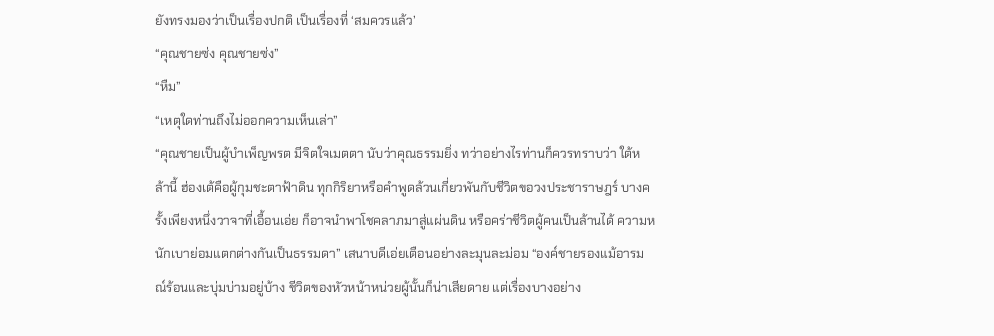ยังทรงมองว่าเป็นเรื่องปกติ เป็นเรื่องที่ ‘สมควรแล้ว’
“คุณชายซ่ง คุณชายซ่ง”
“หืม”
“เหตุใดท่านถึงไม่ออกความเห็นเล่า”
“คุณชายเป็นผู้บำเพ็ญพรต มีจิตใจเมตตา นับว่าคุณธรรมยิ่ง ทว่าอย่างไรท่านก็ควรทราบว่า ใต้หล้านี้ ฮ่องเต้คือผู้กุมชะตาฟ้าดิน ทุกกิริยาหรือคำพูดล้วนเกี่ยวพันกับชีวิตขอวงประชาราษฎร์ บางครั้งเพียงหนึ่งวาจาที่เอื้อนเอ่ย ก็อาจนำพาโชคลาภมาสู่แผ่นดิน หรือคร่าชีวิตผู้คนเป็นล้านได้ ความหนักเบาย่อมแตกต่างกันเป็นธรรมดา” เสนาบดีเอ่ยเตือนอย่างละมุนละม่อม “องค์ชายรองแม้อารมณ์ร้อนและบุ่มบ่ามอยู่บ้าง ชีวิตของหัวหน้าหน่วยผู้นั้นก็น่าเสียดาย แต่เรื่องบางอย่าง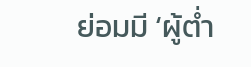ย่อมมี ‘ผู้ต่ำ